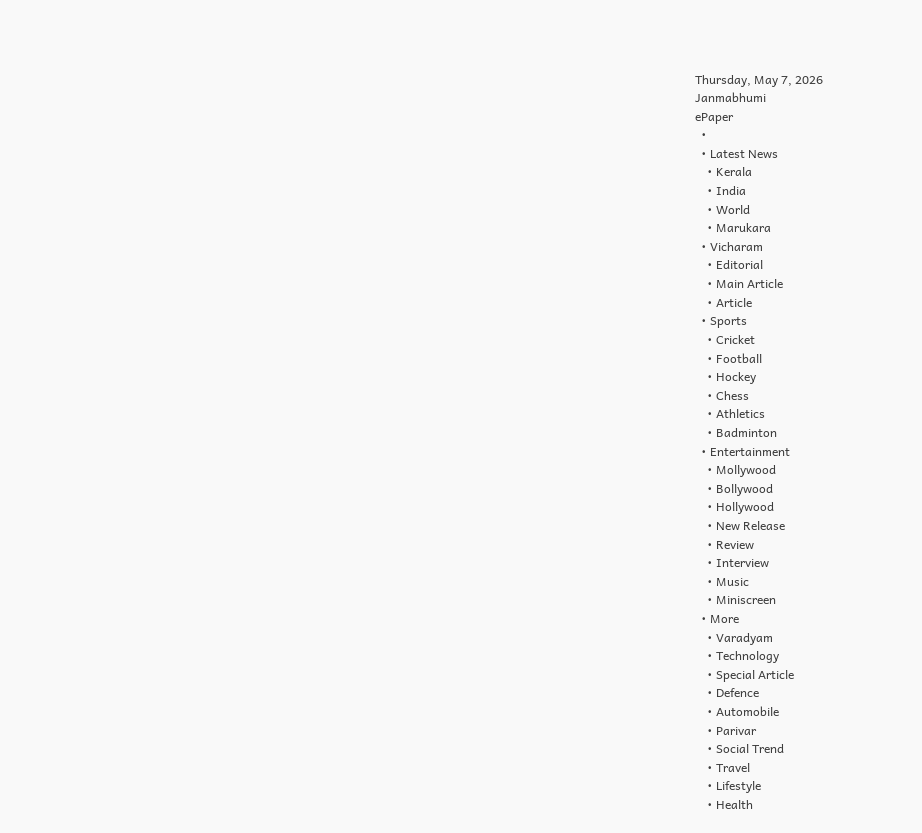Thursday, May 7, 2026
Janmabhumi
ePaper
  •
  • Latest News
    • Kerala
    • India
    • World
    • Marukara
  • Vicharam
    • Editorial
    • Main Article
    • Article
  • Sports
    • Cricket
    • Football
    • Hockey
    • Chess
    • Athletics
    • Badminton
  • Entertainment
    • Mollywood
    • Bollywood
    • Hollywood
    • New Release
    • Review
    • Interview
    • Music
    • Miniscreen
  • More
    • Varadyam
    • Technology
    • Special Article
    • Defence
    • Automobile
    • Parivar
    • Social Trend
    • Travel
    • Lifestyle
    • Health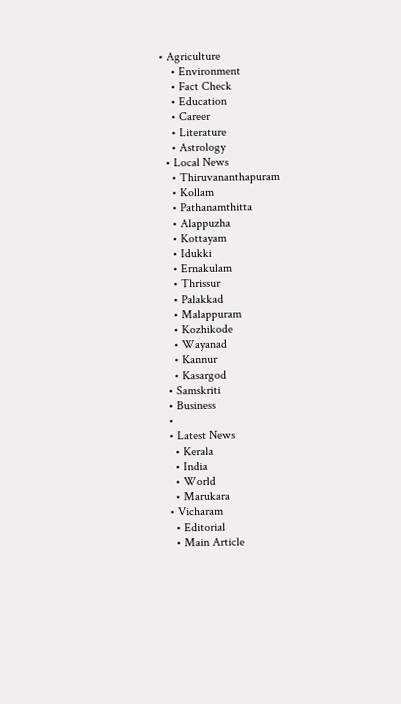• Agriculture
    • Environment
    • Fact Check
    • Education
    • Career
    • Literature
    • Astrology
  • Local News
    • Thiruvananthapuram
    • Kollam
    • Pathanamthitta
    • Alappuzha
    • Kottayam
    • Idukki
    • Ernakulam
    • Thrissur
    • Palakkad
    • Malappuram
    • Kozhikode
    • Wayanad
    • Kannur
    • Kasargod
  • Samskriti
  • Business
  •
  • Latest News
    • Kerala
    • India
    • World
    • Marukara
  • Vicharam
    • Editorial
    • Main Article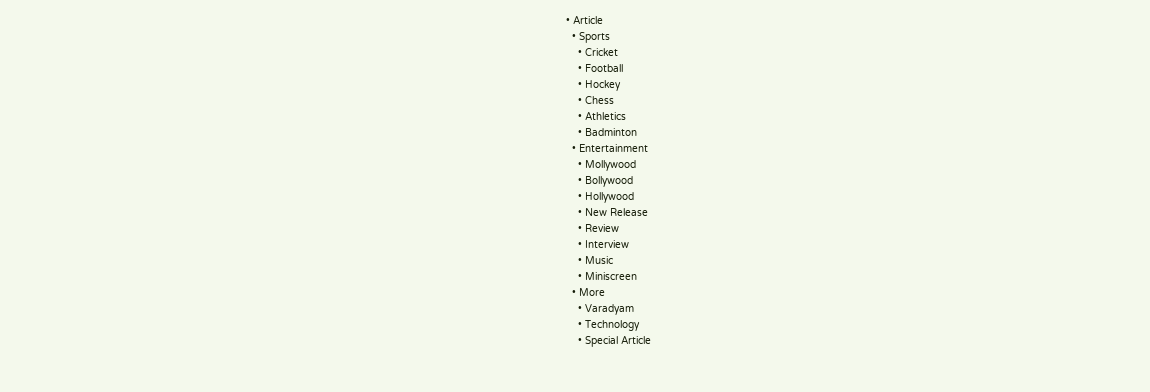• Article
  • Sports
    • Cricket
    • Football
    • Hockey
    • Chess
    • Athletics
    • Badminton
  • Entertainment
    • Mollywood
    • Bollywood
    • Hollywood
    • New Release
    • Review
    • Interview
    • Music
    • Miniscreen
  • More
    • Varadyam
    • Technology
    • Special Article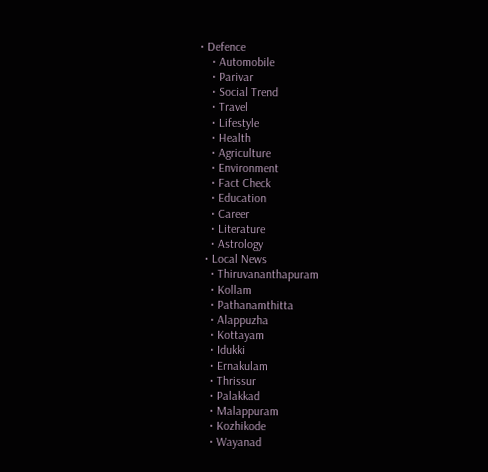• Defence
    • Automobile
    • Parivar
    • Social Trend
    • Travel
    • Lifestyle
    • Health
    • Agriculture
    • Environment
    • Fact Check
    • Education
    • Career
    • Literature
    • Astrology
  • Local News
    • Thiruvananthapuram
    • Kollam
    • Pathanamthitta
    • Alappuzha
    • Kottayam
    • Idukki
    • Ernakulam
    • Thrissur
    • Palakkad
    • Malappuram
    • Kozhikode
    • Wayanad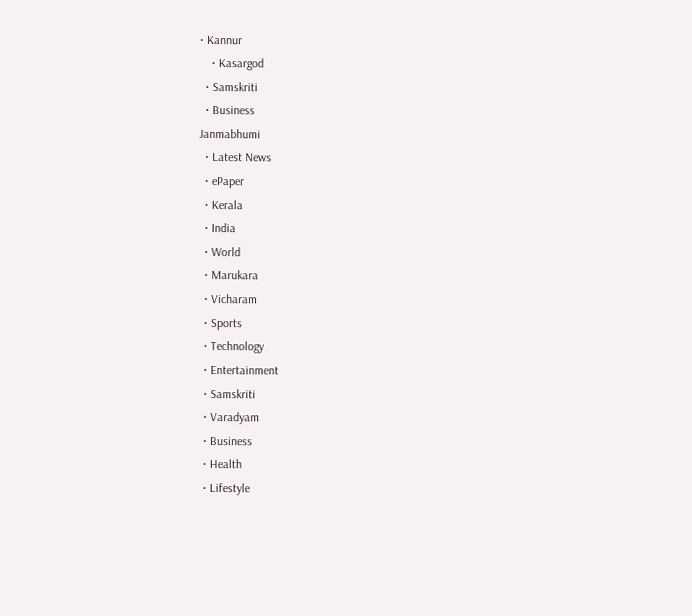• Kannur
    • Kasargod
  • Samskriti
  • Business
Janmabhumi
  • Latest News
  • ePaper
  • Kerala
  • India
  • World
  • Marukara
  • Vicharam
  • Sports
  • Technology
  • Entertainment
  • Samskriti
  • Varadyam
  • Business
  • Health
  • Lifestyle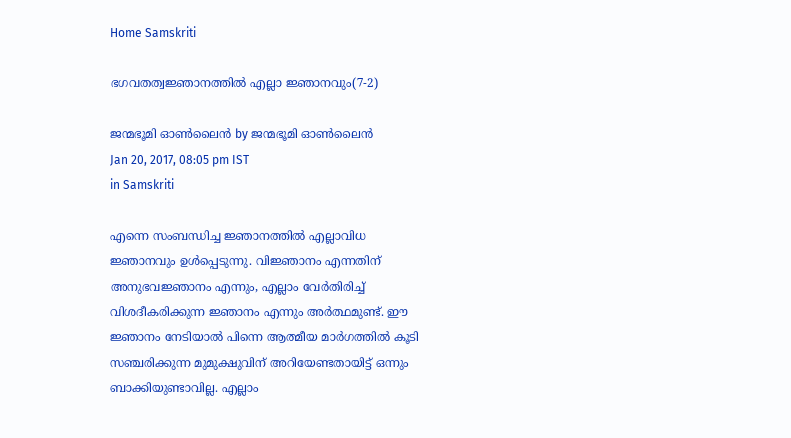Home Samskriti

ഭഗവതത്വജ്ഞാനത്തില്‍ എല്ലാ ജ്ഞാനവും(7-2)

ജന്മഭൂമി ഓണ്‍ലൈന്‍ by ജന്മഭൂമി ഓണ്‍ലൈന്‍
Jan 20, 2017, 08:05 pm IST
in Samskriti

എന്നെ സംബന്ധിച്ച ജ്ഞാനത്തില്‍ എല്ലാവിധ ജ്ഞാനവും ഉള്‍പ്പെടുന്നു. വിജ്ഞാനം എന്നതിന് അനുഭവജ്ഞാനം എന്നും, എല്ലാം വേര്‍തിരിച്ച് വിശദീകരിക്കുന്ന ജ്ഞാനം എന്നും അര്‍ത്ഥമുണ്ട്. ഈ ജ്ഞാനം നേടിയാല്‍ പിന്നെ ആത്മീയ മാര്‍ഗത്തില്‍ കൂടി സഞ്ചരിക്കുന്ന മുമുക്ഷുവിന് അറിയേണ്ടതായിട്ട് ഒന്നും ബാക്കിയുണ്ടാവില്ല. എല്ലാം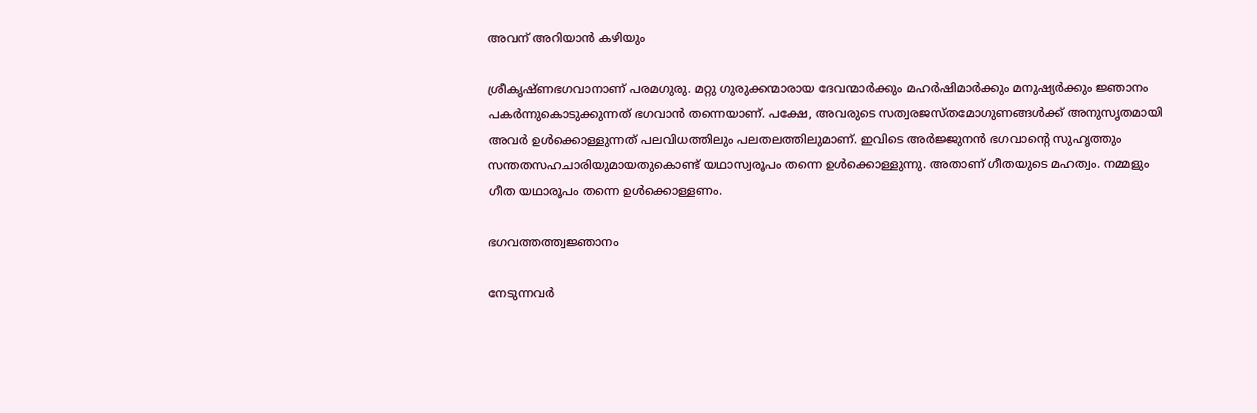അവന് അറിയാന്‍ കഴിയും

ശ്രീകൃഷ്ണഭഗവാനാണ് പരമഗുരു. മറ്റു ഗുരുക്കന്മാരായ ദേവന്മാര്‍ക്കും മഹര്‍ഷിമാര്‍ക്കും മനുഷ്യര്‍ക്കും ജ്ഞാനം പകര്‍ന്നുകൊടുക്കുന്നത് ഭഗവാന്‍ തന്നെയാണ്. പക്ഷേ, അവരുടെ സത്വരജസ്തമോഗുണങ്ങള്‍ക്ക് അനുസൃതമായി അവര്‍ ഉള്‍ക്കൊള്ളുന്നത് പലവിധത്തിലും പലതലത്തിലുമാണ്. ഇവിടെ അര്‍ജ്ജുനന്‍ ഭഗവാന്റെ സുഹൃത്തും സന്തതസഹചാരിയുമായതുകൊണ്ട് യഥാസ്വരൂപം തന്നെ ഉള്‍ക്കൊള്ളുന്നു. അതാണ് ഗീതയുടെ മഹത്വം. നമ്മളും ഗീത യഥാരൂപം തന്നെ ഉള്‍ക്കൊള്ളണം.

ഭഗവത്തത്ത്വജ്ഞാനം

നേടുന്നവര്‍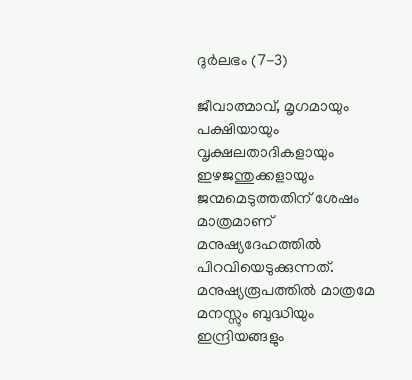ദുര്‍ലഭം (7-3)

ജീവാത്മാവ്, മൃഗമായും പക്ഷിയായും വൃക്ഷലതാദികളായും ഇഴജന്തുക്കളായും ജന്മമെടുത്തതിന് ശേഷം മാത്രമാണ് മനുഷ്യദേഹത്തില്‍ പിറവിയെടുക്കുന്നത്. മനുഷ്യരൂപത്തില്‍ മാത്രമേ മനസ്സും ബുദ്ധിയും ഇന്ദ്രിയങ്ങളും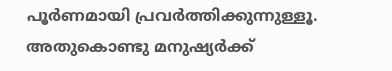പൂര്‍ണമായി പ്രവര്‍ത്തിക്കുന്നുള്ളൂ. അതുകൊണ്ടു മനുഷ്യര്‍ക്ക്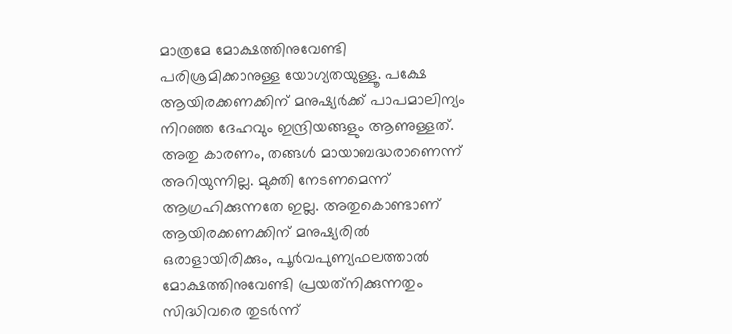മാത്രമേ മോക്ഷത്തിനുവേണ്ടി പരിശ്രമിക്കാനുള്ള യോഗ്യതയുള്ളൂ. പക്ഷേ ആയിരക്കണക്കിന് മനുഷ്യര്‍ക്ക് പാപമാലിന്യം നിറഞ്ഞ ദേഹവും ഇന്ദ്രിയങ്ങളും ആണുള്ളത്. അതു കാരണം, തങ്ങള്‍ മായാബദ്ധരാണെന്ന് അറിയുന്നില്ല. മുക്തി നേടണമെന്ന് ആഗ്രഹിക്കുന്നതേ ഇല്ല. അതുകൊണ്ടാണ് ആയിരക്കണക്കിന് മനുഷ്യരില്‍ ഒരാളായിരിക്കും, പൂര്‍വപുണ്യഫലത്താല്‍ മോക്ഷത്തിനുവേണ്ടി പ്രയത്‌നിക്കുന്നതും സിദ്ധിവരെ തുടര്‍ന്ന്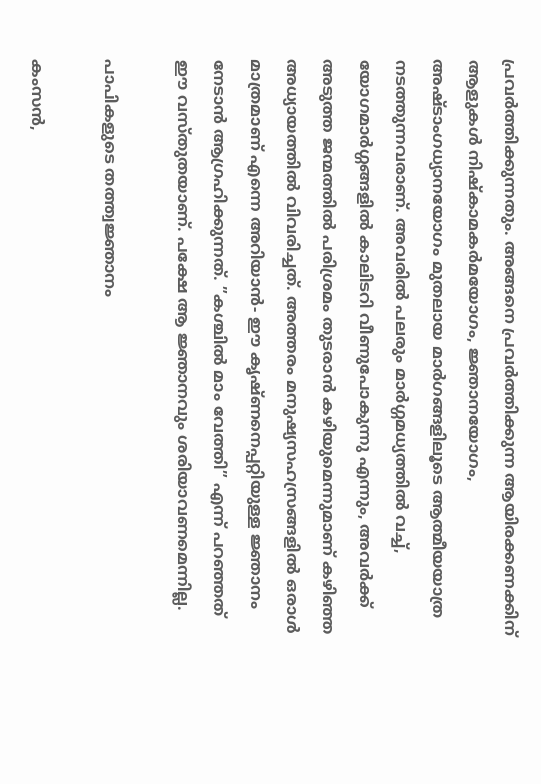പ്രവര്‍ത്തിക്കുന്നതും. അങ്ങനെ പ്രവര്‍ത്തിക്കുന്ന ആയിരക്കണക്കിന് ആളുകള്‍ നിഷ്‌കാമകര്‍മയോഗം, ജ്ഞാനയോഗം, അഷ്ടാംഗധ്യാനയോഗം മുതലായ മാര്‍ഗങ്ങളിലൂടെ ആത്മീയയാത്ര നടത്തുന്നവരാണ്. അവരില്‍ പലരും മാര്‍ഗ്ഗമധ്യത്തില്‍ വച്ച്, യോഗമാര്‍ഗ്ഗങ്ങളില്‍ കാലിടറി വീണുപോകുന്നു എന്നും, അവര്‍ക്ക് അടുത്ത ജന്മത്തില്‍ പരിശ്രമം തുടരാന്‍ കഴിയുമെന്നുമാണ് കഴിഞ്ഞ അധ്യായത്തില്‍ വിവരിച്ചത്. അത്തരം മനുഷ്യസഹസ്രങ്ങളില്‍ ഒരാള്‍ മാത്രമാണ് എന്നെ അറിയാന്‍- ഈ കൃഷ്ണനെപ്പറ്റിയുള്ള ജ്ഞാനം നേടാന്‍ ആഗ്രഹിക്കുന്നത്. ”കശ്ചില്‍ മാം വേത്തി” എന്ന് പറഞ്ഞത് ഈ വസ്തുതയാണ്. പക്ഷേ ആ ജ്ഞാനവും ശരിയാവണമെന്നില്ല.

പാപികളുടെ തത്ത്വജ്ഞാനം

കംസന്‍,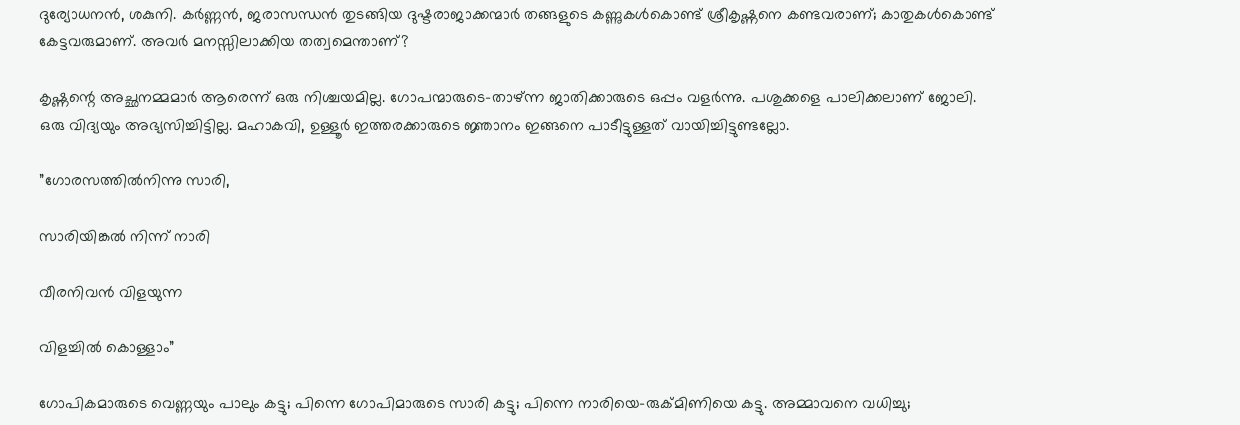ദുര്യോധനന്‍, ശകുനി. കര്‍ണ്ണന്‍, ജരാസന്ധന്‍ തുടങ്ങിയ ദുഷ്ടരാജാക്കന്മാര്‍ തങ്ങളുടെ കണ്ണുകള്‍കൊണ്ട് ശ്രീകൃഷ്ണനെ കണ്ടവരാണ്; കാതുകള്‍കൊണ്ട് കേട്ടവരുമാണ്. അവര്‍ മനസ്സിലാക്കിയ തത്വമെന്താണ്?

കൃഷ്ണന്റെ അച്ഛനമ്മമാര്‍ ആരെന്ന് ഒരു നിശ്ചയമില്ല. ഗോപന്മാരുടെ-താഴ്ന്ന ജാതിക്കാരുടെ ഒപ്പം വളര്‍ന്നു. പശുക്കളെ പാലിക്കലാണ് ജോലി. ഒരു വിദ്യയും അഭ്യസിച്ചിട്ടില്ല. മഹാകവി, ഉള്ളൂര്‍ ഇത്തരക്കാരുടെ ജ്ഞാനം ഇങ്ങനെ പാടീട്ടുള്ളത് വായിച്ചിട്ടുണ്ടല്ലോ.

”ഗോരസത്തില്‍നിന്നു സാരി,

സാരിയിങ്കല്‍ നിന്ന് നാരി

വീരനിവന്‍ വിളയുന്ന

വിളച്ചില്‍ കൊള്ളാം”

ഗോപികമാരുടെ വെണ്ണയും പാലും കട്ടു; പിന്നെ ഗോപിമാരുടെ സാരി കട്ടു; പിന്നെ നാരിയെ-രുക്മിണിയെ കട്ടു. അമ്മാവനെ വധിച്ചു;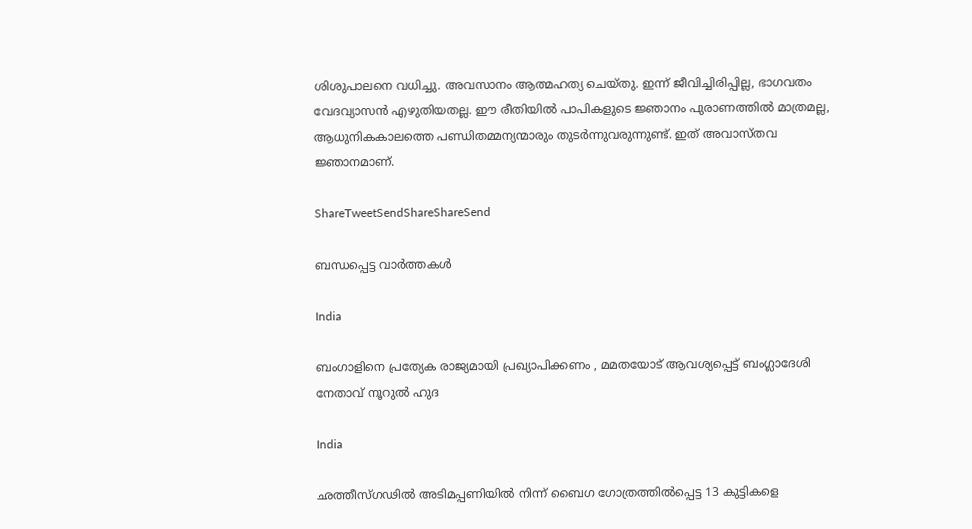ശിശുപാലനെ വധിച്ചു. അവസാനം ആത്മഹത്യ ചെയ്തു. ഇന്ന് ജീവിച്ചിരിപ്പില്ല, ഭാഗവതം വേദവ്യാസന്‍ എഴുതിയതല്ല. ഈ രീതിയില്‍ പാപികളുടെ ജ്ഞാനം പുരാണത്തില്‍ മാത്രമല്ല, ആധുനികകാലത്തെ പണ്ഡിതമ്മന്യന്മാരും തുടര്‍ന്നുവരുന്നുണ്ട്. ഇത് അവാസ്തവ ജ്ഞാനമാണ്.

ShareTweetSendShareShareSend

ബന്ധപ്പെട്ട വാര്‍ത്തകള്‍

India

ബംഗാളിനെ പ്രത്യേക രാജ്യമായി പ്രഖ്യാപിക്കണം , മമതയോട് ആവശ്യപ്പെട്ട് ബംഗ്ലാദേശി നേതാവ് നൂറുൽ ഹുദ

India

ഛത്തീസ്ഗഢിൽ അടിമപ്പണിയിൽ നിന്ന് ബൈഗ ഗോത്രത്തിൽപ്പെട്ട 13 കുട്ടികളെ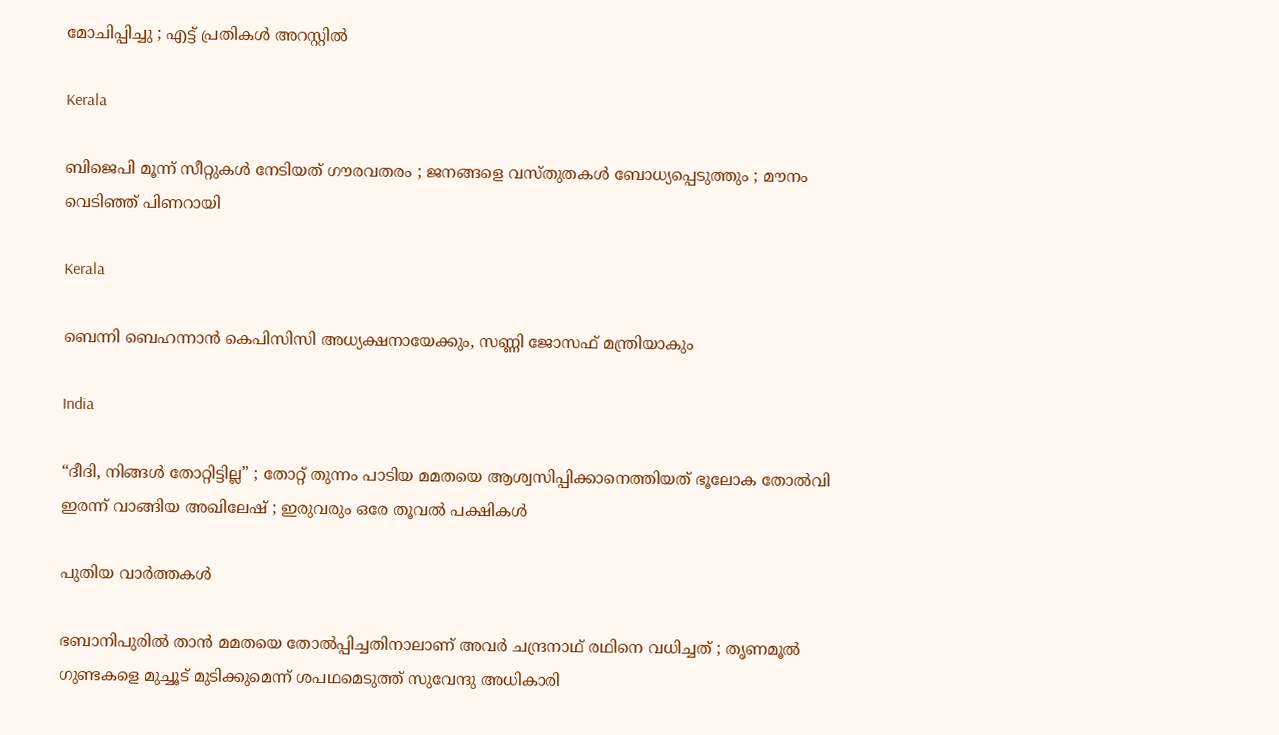മോചിപ്പിച്ചു ; എട്ട് പ്രതികൾ അറസ്റ്റിൽ

Kerala

ബിജെപി മൂന്ന് സീറ്റുകൾ നേടിയത് ഗൗരവതരം ; ജനങ്ങളെ വസ്തുതകൾ ബോധ്യപ്പെടുത്തും ; മൗനം വെടിഞ്ഞ് പിണറായി

Kerala

ബെന്നി ബെഹന്നാൻ കെപിസിസി അധ്യക്ഷനായേക്കും, സണ്ണി ജോസഫ് മന്ത്രിയാകും

India

“ദീദി, നിങ്ങൾ തോറ്റിട്ടില്ല” ; തോറ്റ് തുന്നം പാടിയ മമതയെ ആശ്വസിപ്പിക്കാനെത്തിയത് ഭൂലോക തോൽവി ഇരന്ന് വാങ്ങിയ അഖിലേഷ് ; ഇരുവരും ഒരേ തൂവൽ പക്ഷികൾ

പുതിയ വാര്‍ത്തകള്‍

ഭബാനിപുരിൽ താൻ മമതയെ തോൽപ്പിച്ചതിനാലാണ് അവർ ചന്ദ്രനാഥ് രഥിനെ വധിച്ചത് ; തൃണമൂൽ ഗുണ്ടകളെ മുച്ചൂട് മുടിക്കുമെന്ന് ശപഥമെടുത്ത് സുവേന്ദു അധികാരി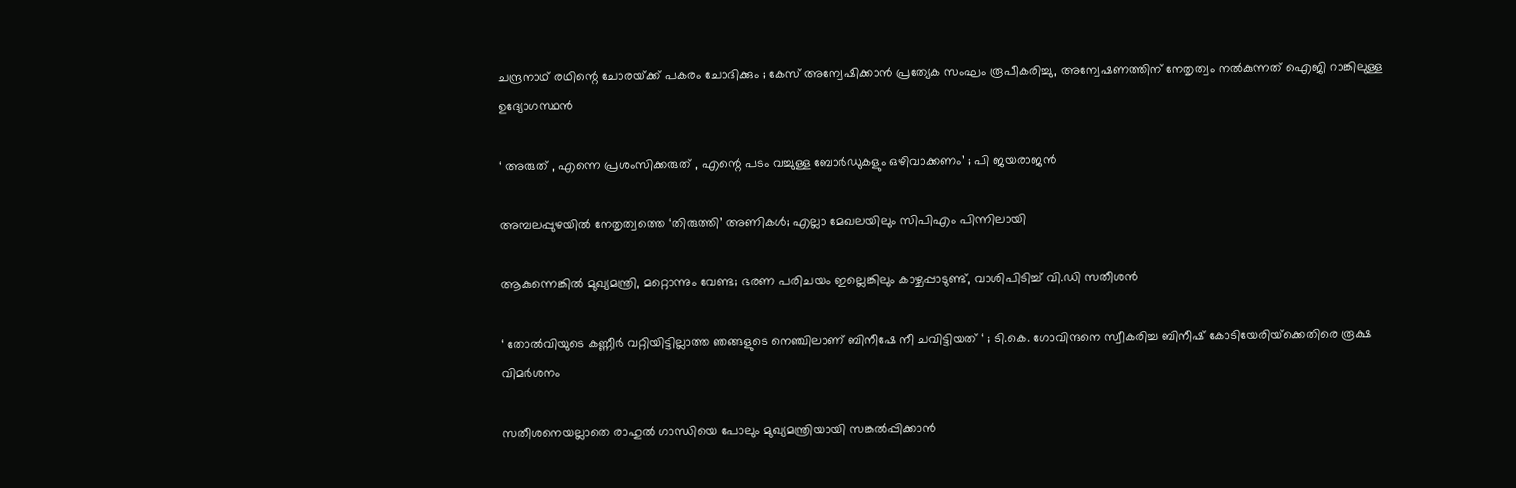ചന്ദ്രനാഥ് രഥിന്റെ ചോരയ്‌ക്ക് പകരം ചോദിക്കും ; കേസ് അന്വേഷിക്കാൻ പ്രത്യേക സംഘം രൂപീകരിച്ചു, അന്വേഷണത്തിന് നേതൃത്വം നൽകുന്നത് ഐജി റാങ്കിലുള്ള ഉദ്യോഗസ്ഥൻ

‘ അരുത് , എന്നെ പ്രശംസിക്കരുത് , എന്റെ പടം വച്ചുള്ള ബോര്‍ഡുകളും ഒഴിവാക്കണം’ ; പി ജയരാജൻ

അമ്പലപ്പുഴയില്‍ നേതൃത്വത്തെ ‘തിരുത്തി’ അണികള്‍; എല്ലാ മേഖലയിലും സിപിഎം പിന്നിലായി

ആകുന്നെങ്കിൽ മുഖ്യമന്ത്രി, മറ്റൊന്നും വേണ്ട; ഭരണ പരിചയം ഇല്ലെങ്കിലും കാഴ്ചപ്പാടുണ്ട്, വാശിപിടിച്ച് വി.ഡി സതീശൻ

‘ തോൽവിയുടെ കണ്ണീർ വറ്റിയിട്ടില്ലാത്ത ഞങ്ങളുടെ നെഞ്ചിലാണ് ബിനീഷേ നീ ചവിട്ടിയത് ‘ ; ടി.കെ. ഗോവിന്ദനെ സ്വീകരിച്ച ബിനീഷ് കോടിയേരിയ്‌ക്കെതിരെ രൂക്ഷ വിമർശനം

സതീശനെയല്ലാതെ രാഹുൽ ഗാന്ധിയെ പോലും മുഖ്യമന്ത്രിയായി സങ്കൽപ്പിക്കാൻ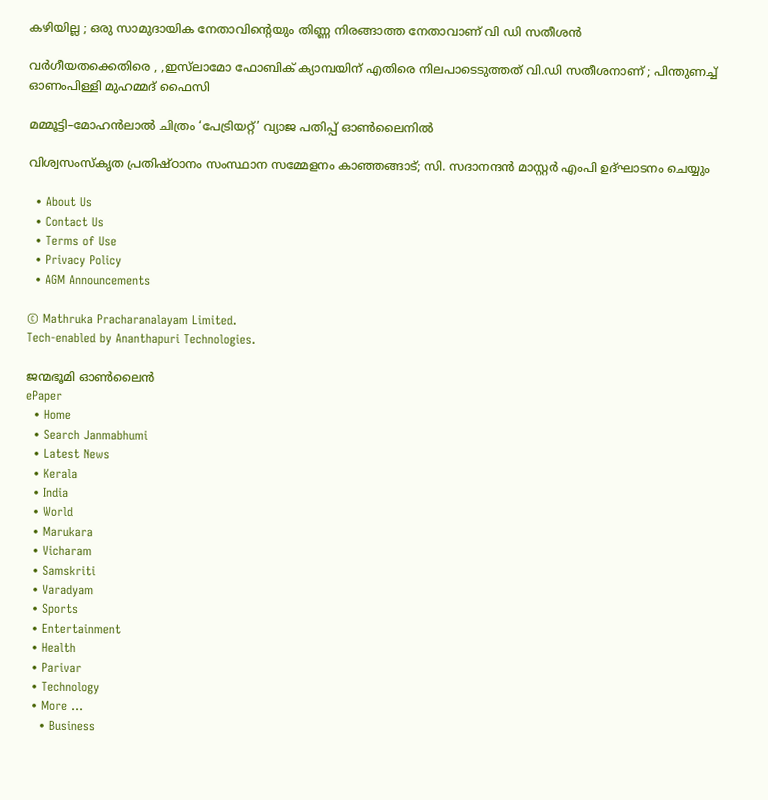കഴിയില്ല ; ഒരു സാമുദായിക നേതാവിന്റെയും തിണ്ണ നിരങ്ങാത്ത നേതാവാണ് വി ഡി സതീശൻ

വർഗീയതക്കെതിരെ , ,ഇസ്‌ലാമോ ഫോബിക് ക്യാമ്പയിന് എതിരെ നിലപാടെടുത്തത് വി.ഡി സതീശനാണ് ; പിന്തുണച്ച് ഓണംപിള്ളി മുഹമ്മദ് ഫൈസി

മമ്മൂട്ടി–മോഹൻലാൽ ചിത്രം ‘പേട്രിയറ്റ്’ വ്യാജ പതിപ്പ് ഓൺലൈനിൽ

വിശ്വസംസ്‌കൃത പ്രതിഷ്ഠാനം സംസ്ഥാന സമ്മേളനം കാഞ്ഞങ്ങാട്; സി. സദാനന്ദന്‍ മാസ്റ്റര്‍ എംപി ഉദ്ഘാടനം ചെയ്യും

  • About Us
  • Contact Us
  • Terms of Use
  • Privacy Policy
  • AGM Announcements

© Mathruka Pracharanalayam Limited.
Tech-enabled by Ananthapuri Technologies.

ജന്മഭൂമി ഓണ്‍ലൈന്‍
ePaper
  • Home
  • Search Janmabhumi
  • Latest News
  • Kerala
  • India
  • World
  • Marukara
  • Vicharam
  • Samskriti
  • Varadyam
  • Sports
  • Entertainment
  • Health
  • Parivar
  • Technology
  • More …
    • Business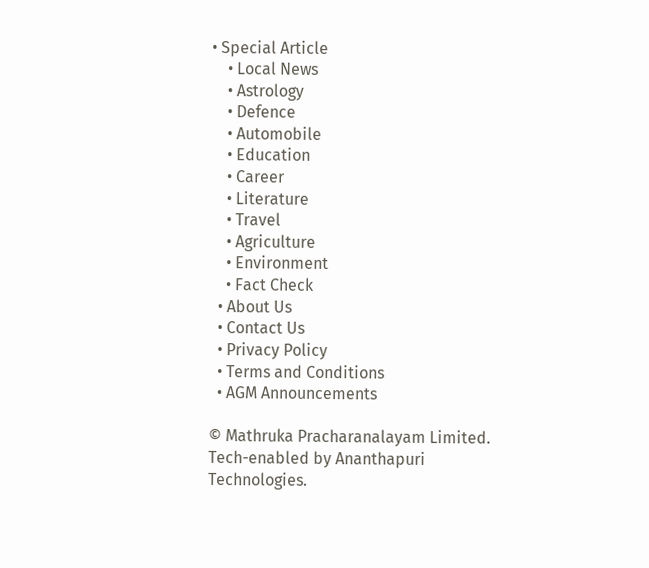• Special Article
    • Local News
    • Astrology
    • Defence
    • Automobile
    • Education
    • Career
    • Literature
    • Travel
    • Agriculture
    • Environment
    • Fact Check
  • About Us
  • Contact Us
  • Privacy Policy
  • Terms and Conditions
  • AGM Announcements

© Mathruka Pracharanalayam Limited.
Tech-enabled by Ananthapuri Technologies.